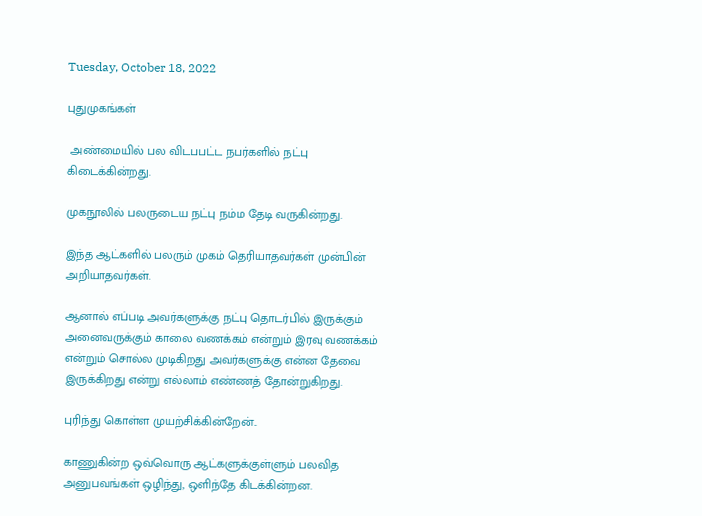Tuesday, October 18, 2022

புதுமுகங்கள்

 அண்மையில் பல விடபபட்ட நபர்களில் நட்பு கிடைக்கின்றது.

முகநூலில் பலருடைய நட்பு நம்ம தேடி வருகின்றது.

இந்த ஆட்களில் பலரும் முகம் தெரியாதவர்கள் முன்பின் அறியாதவர்கள்.

ஆனால் எப்படி அவர்களுக்கு நட்பு தொடர்பில் இருக்கும் அனைவருக்கும் காலை வணக்கம் என்றும் இரவு வணக்கம் என்றும் சொல்ல முடிகிறது அவர்களுக்கு என்ன தேவை இருக்கிறது என்று எல்லாம் எண்ணத் தோன்றுகிறது.

புரிந்து கொள்ள முயற்சிக்கின்றேன்..

காணுகின்ற ஒவ்வொரு ஆட்களுக்குள்ளும் பலவித அனுபவங்கள் ஒழிந்து, ஒளிந்தே கிடக்கின்றன.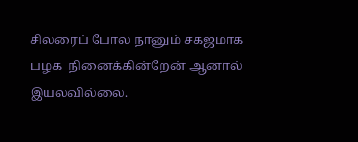சிலரைப் போல நானும் சகஜமாக பழக  நினைக்கின்றேன் ஆனால் இயலவில்லை.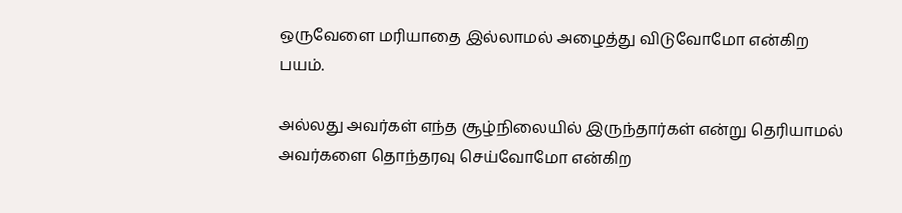ஒருவேளை மரியாதை இல்லாமல் அழைத்து விடுவோமோ என்கிற பயம்.

அல்லது அவர்கள் எந்த சூழ்நிலையில் இருந்தார்கள் என்று தெரியாமல் அவர்களை தொந்தரவு செய்வோமோ என்கிற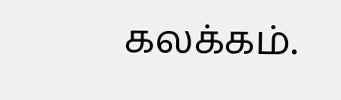கலக்கம்.